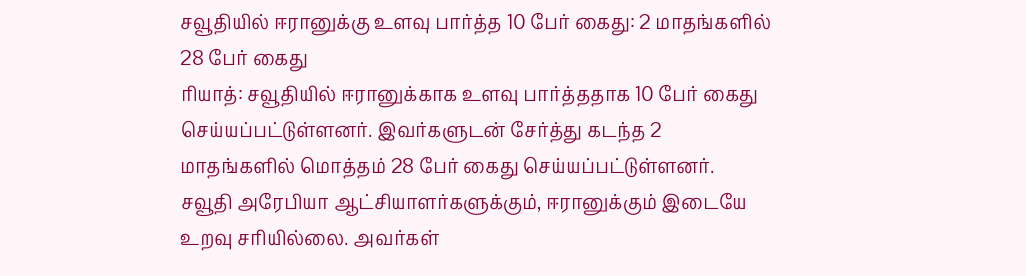சவூதியில் ஈரானுக்கு உளவு பார்த்த 10 பேர் கைது: 2 மாதங்களில் 28 பேர் கைது
ரியாத்: சவூதியில் ஈரானுக்காக உளவு பார்த்ததாக 10 பேர் கைது செய்யப்பட்டுள்ளனர். இவர்களுடன் சேர்த்து கடந்த 2 மாதங்களில் மொத்தம் 28 பேர் கைது செய்யப்பட்டுள்ளனர்.
சவூதி அரேபியா ஆட்சியாளர்களுக்கும், ஈரானுக்கும் இடையே உறவு சரியில்லை. அவர்கள்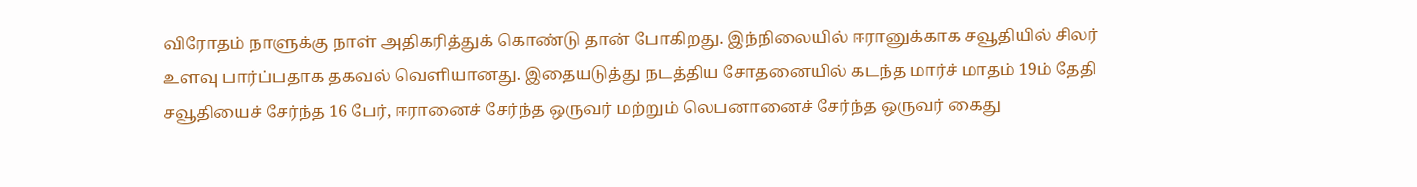விரோதம் நாளுக்கு நாள் அதிகரித்துக் கொண்டு தான் போகிறது. இந்நிலையில் ஈரானுக்காக சவூதியில் சிலர் உளவு பார்ப்பதாக தகவல் வெளியானது. இதையடுத்து நடத்திய சோதனையில் கடந்த மார்ச் மாதம் 19ம் தேதி சவூதியைச் சேர்ந்த 16 பேர், ஈரானைச் சேர்ந்த ஒருவர் மற்றும் லெபனானைச் சேர்ந்த ஒருவர் கைது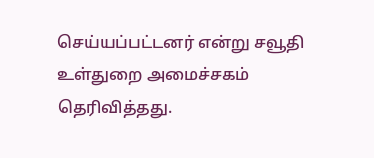செய்யப்பட்டனர் என்று சவூதி உள்துறை அமைச்சகம் தெரிவித்தது.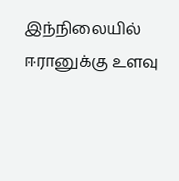இந்நிலையில் ஈரானுக்கு உளவு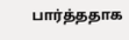பார்த்ததாக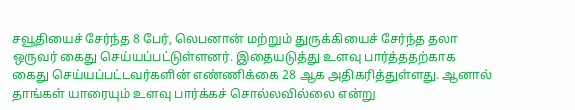சவூதியைச் சேர்ந்த 8 பேர், லெபனான் மற்றும் துருக்கியைச் சேர்ந்த தலா ஒருவர் கைது செய்யப்பட்டுள்ளனர். இதையடுத்து உளவு பார்த்ததற்காக கைது செய்யப்பட்டவர்களின் எண்ணிக்கை 28 ஆக அதிகரித்துள்ளது. ஆனால் தாங்கள் யாரையும் உளவு பார்க்கச் சொல்லவில்லை என்று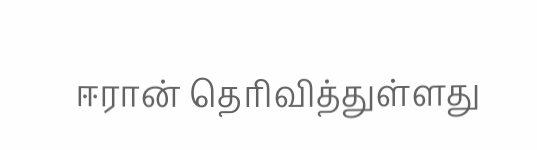ஈரான் தெரிவித்துள்ளது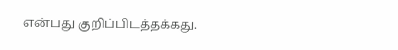என்பது குறிப்பிடத்தக்கது.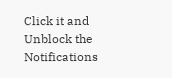Click it and Unblock the Notifications